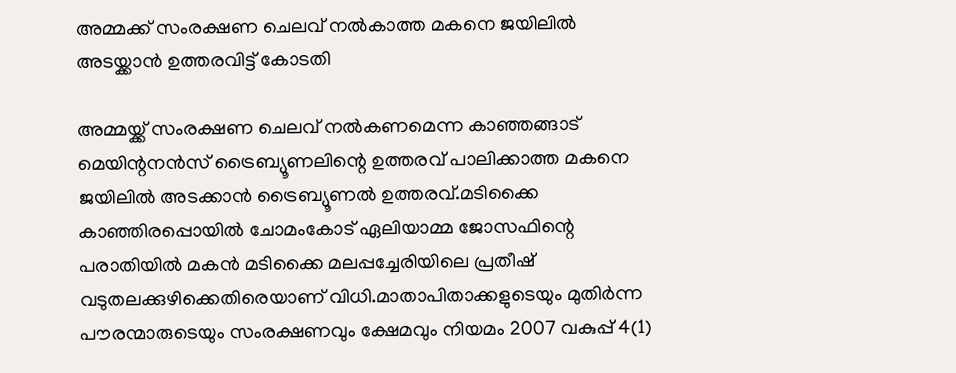അമ്മക്ക് സംരക്ഷണ ചെലവ് നല്‍കാത്ത മകനെ ജയിലില്‍ അടയ്ക്കാൻ ഉത്തരവിട്ട് കോടതി

അമ്മയ്ക്ക് സംരക്ഷണ ചെലവ് നല്‍കണമെന്ന കാഞ്ഞങ്ങാട് മെയിന്റനന്‍സ് ട്രൈബ്യൂണലിന്റെ ഉത്തരവ് പാലിക്കാത്ത മകനെ ജയിലില്‍ അടക്കാന്‍ ട്രൈബ്യൂണല്‍ ഉത്തരവ്.മടിക്കൈ കാഞ്ഞിരപ്പൊയില്‍ ചോമംകോട് ഏലിയാമ്മ ജോസഫിന്റെ പരാതിയില്‍ മകന്‍ മടിക്കൈ മലപ്പച്ചേരിയിലെ പ്രതീഷ് വടുതലക്കുഴിക്കെതിരെയാണ് വിധി.മാതാപിതാക്കളുടെയും മുതിര്‍ന്ന പൗരന്മാരുടെയും സംരക്ഷണവും ക്ഷേമവും നിയമം 2007 വകുപ്പ് 4(1)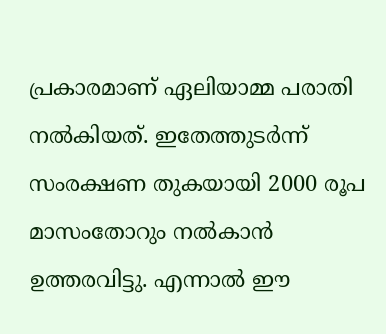പ്രകാരമാണ് ഏലിയാമ്മ പരാതി നല്‍കിയത്. ഇതേത്തുടര്‍ന്ന് സംരക്ഷണ തുകയായി 2000 രൂപ മാസംതോറും നല്‍കാന്‍ ഉത്തരവിട്ടു. എന്നാല്‍ ഈ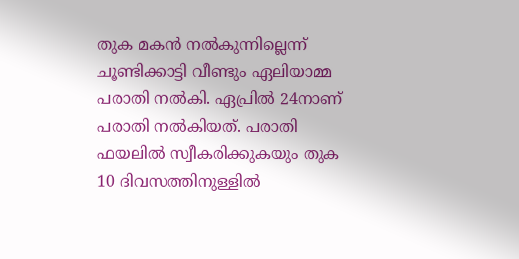തുക മകന്‍ നല്‍കുന്നില്ലെന്ന് ചൂണ്ടിക്കാട്ടി വീണ്ടും ഏലിയാമ്മ പരാതി നല്‍കി. ഏപ്രില്‍ 24നാണ് പരാതി നല്‍കിയത്. പരാതി ഫയലില്‍ സ്വീകരിക്കുകയും തുക 10 ദിവസത്തിനുള്ളില്‍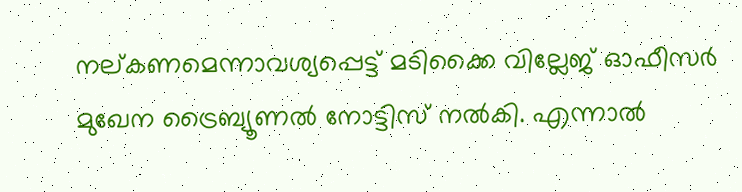നല്കണമെന്നാവശ്യപ്പെട്ട് മടിക്കൈ വില്ലേജ് ഓഫീസര്‍ മുഖേന ട്രൈബ്യൂണല്‍ നോട്ടിസ് നല്‍കി. എന്നാല്‍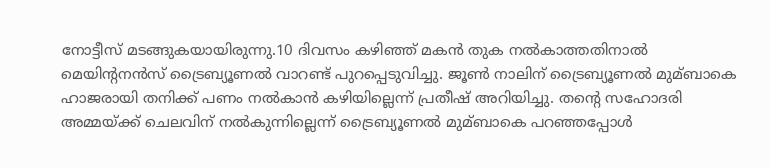നോട്ടീസ് മടങ്ങുകയായിരുന്നു.10 ദിവസം കഴിഞ്ഞ് മകന്‍ തുക നല്‍കാത്തതിനാല്‍ മെയിന്റനന്‍സ് ട്രൈബ്യൂണല്‍ വാറണ്ട് പുറപ്പെടുവിച്ചു. ജൂണ്‍ നാലിന് ട്രൈബ്യൂണല്‍ മുമ്ബാകെ ഹാജരായി തനിക്ക് പണം നല്‍കാന്‍ കഴിയില്ലെന്ന് പ്രതീഷ് അറിയിച്ചു. തന്റെ സഹോദരി അമ്മയ്ക്ക് ചെലവിന് നല്‍കുന്നില്ലെന്ന് ട്രൈബ്യൂണല്‍ മുമ്ബാകെ പറഞ്ഞപ്പോള്‍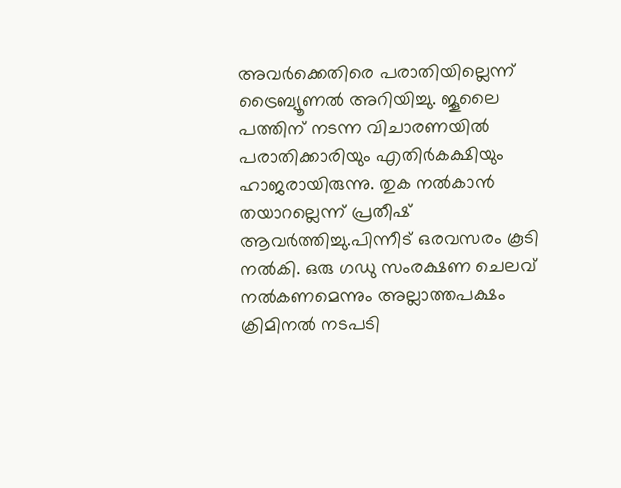അവര്‍ക്കെതിരെ പരാതിയില്ലെന്ന് ട്രൈബ്യൂണല്‍ അറിയിച്ചു. ജൂലൈ പത്തിന് നടന്ന വിചാരണയില്‍ പരാതിക്കാരിയും എതിര്‍കക്ഷിയും ഹാജരായിരുന്നു. തുക നല്‍കാന്‍ തയാറല്ലെന്ന് പ്രതീഷ് ആവര്‍ത്തിച്ചു.പിന്നീട് ഒരവസരം കൂടി നല്‍കി. ഒരു ഗഡു സംരക്ഷണ ചെലവ് നല്‍കണമെന്നും അല്ലാത്തപക്ഷം ക്രിമിനല്‍ നടപടി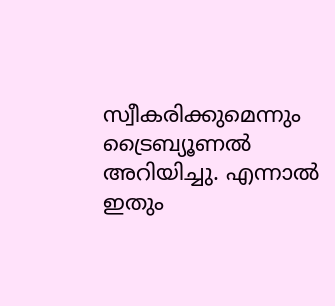സ്വീകരിക്കുമെന്നും ട്രൈബ്യൂണല്‍ അറിയിച്ചു. എന്നാല്‍ ഇതും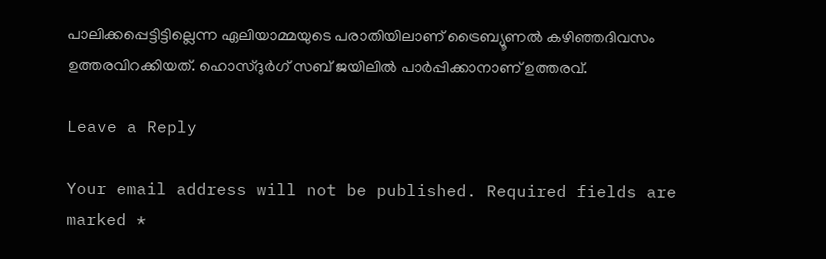പാലിക്കപ്പെട്ടിട്ടില്ലെന്ന ഏലിയാമ്മയുടെ പരാതിയിലാണ് ട്രൈബ്യൂണല്‍ കഴിഞ്ഞദിവസം ഉത്തരവിറക്കിയത്. ഹൊസ്ദുര്‍ഗ് സബ് ജയിലില്‍ പാര്‍പ്പിക്കാനാണ് ഉത്തരവ്.

Leave a Reply

Your email address will not be published. Required fields are marked *